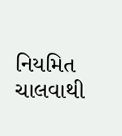નિયમિત ચાલવાથી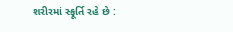શરીરમાં સ્ફૂર્તિ રહે છે :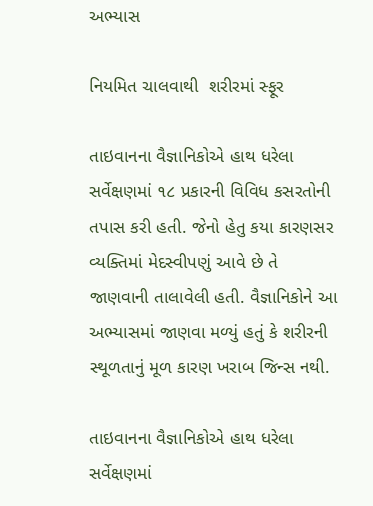અભ્યાસ

નિયમિત ચાલવાથી  શરીરમાં સ્ફૂર

તાઇવાનના વૈજ્ઞાનિકોએ હાથ ધરેલા સર્વેક્ષણમાં ૧૮ પ્રકારની વિવિધ કસરતોની તપાસ કરી હતી. જેનો હેતુ કયા કારણસર વ્યક્તિમાં મેદસ્વીપણું આવે છે તે જાણવાની તાલાવેલી હતી. વૈજ્ઞાનિકોને આ અભ્યાસમાં જાણવા મળ્યું હતું કે શરીરની સ્થૂળતાનું મૂળ કારણ ખરાબ જિન્સ નથી.

તાઇવાનના વૈજ્ઞાનિકોએ હાથ ધરેલા સર્વેક્ષણમાં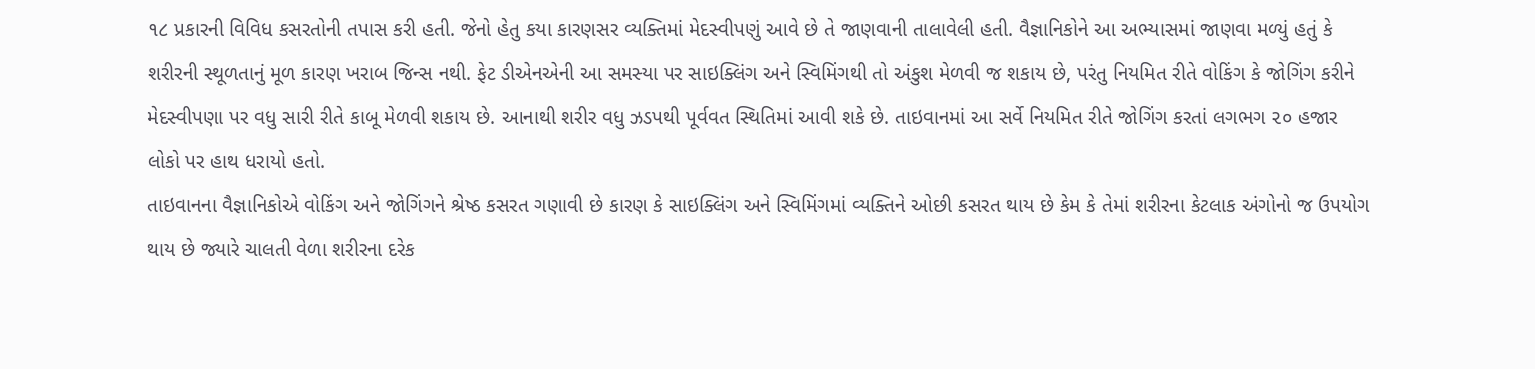૧૮ પ્રકારની વિવિધ કસરતોની તપાસ કરી હતી. જેનો હેતુ કયા કારણસર વ્યક્તિમાં મેદસ્વીપણું આવે છે તે જાણવાની તાલાવેલી હતી. વૈજ્ઞાનિકોને આ અભ્યાસમાં જાણવા મળ્યું હતું કે શરીરની સ્થૂળતાનું મૂળ કારણ ખરાબ જિન્સ નથી. ફેટ ડીએનએની આ સમસ્યા પર સાઇક્લિંગ અને સ્વિમિંગથી તો અંકુશ મેળવી જ શકાય છે, પરંતુ નિયમિત રીતે વોકિંગ કે જોગિંગ કરીને મેદસ્વીપણા પર વધુ સારી રીતે કાબૂ મેળવી શકાય છે. આનાથી શરીર વધુ ઝડપથી પૂર્વવત સ્થિતિમાં આવી શકે છે. તાઇવાનમાં આ સર્વે નિયમિત રીતે જોગિંગ કરતાં લગભગ ૨૦ હજાર લોકો પર હાથ ધરાયો હતો.
તાઇવાનના વૈજ્ઞાનિકોએ વોકિંગ અને જોગિંગને શ્રેષ્ઠ કસરત ગણાવી છે કારણ કે સાઇક્લિંગ અને સ્વિમિંગમાં વ્યક્તિને ઓછી કસરત થાય છે કેમ કે તેમાં શરીરના કેટલાક અંગોનો જ ઉપયોગ થાય છે જ્યારે ચાલતી વેળા શરીરના દરેક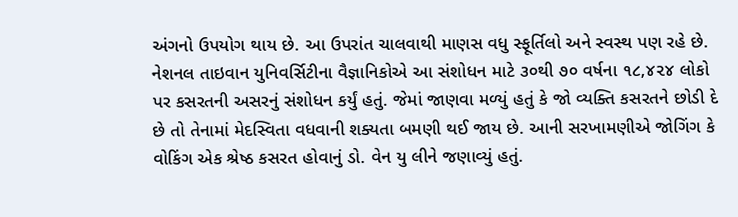અંગનો ઉપયોગ થાય છે. આ ઉપરાંત ચાલવાથી માણસ વધુ સ્ફૂર્તિલો અને સ્વસ્થ પણ રહે છે.
નેશનલ તાઇવાન યુનિવર્સિટીના વૈજ્ઞાનિકોએ આ સંશોધન માટે ૩૦થી ૭૦ વર્ષના ૧૮,૪૨૪ લોકો પર કસરતની અસરનું સંશોધન કર્યું હતું. જેમાં જાણવા મળ્યું હતું કે જો વ્યક્તિ કસરતને છોડી દે છે તો તેનામાં મેદસ્વિતા વધવાની શક્યતા બમણી થઈ જાય છે. આની સરખામણીએ જોગિંગ કે વોકિંગ એક શ્રેષ્ઠ કસરત હોવાનું ડો. વેન યુ લીને જણાવ્યું હતું.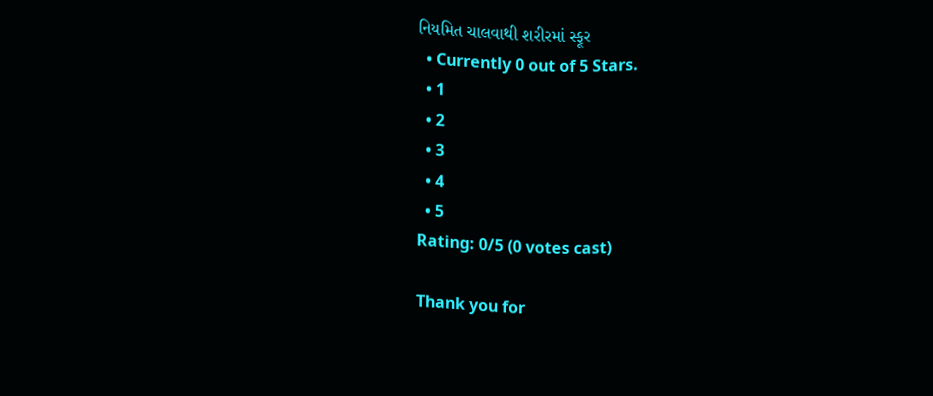નિયમિત ચાલવાથી શરીરમાં સ્ફૂર
  • Currently 0 out of 5 Stars.
  • 1
  • 2
  • 3
  • 4
  • 5
Rating: 0/5 (0 votes cast)

Thank you for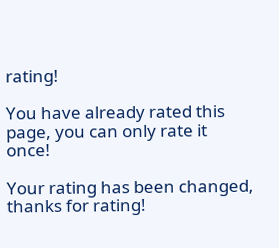rating!

You have already rated this page, you can only rate it once!

Your rating has been changed, thanks for rating!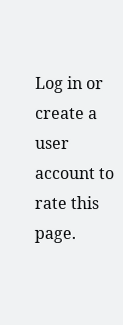Log in or create a user account to rate this page.